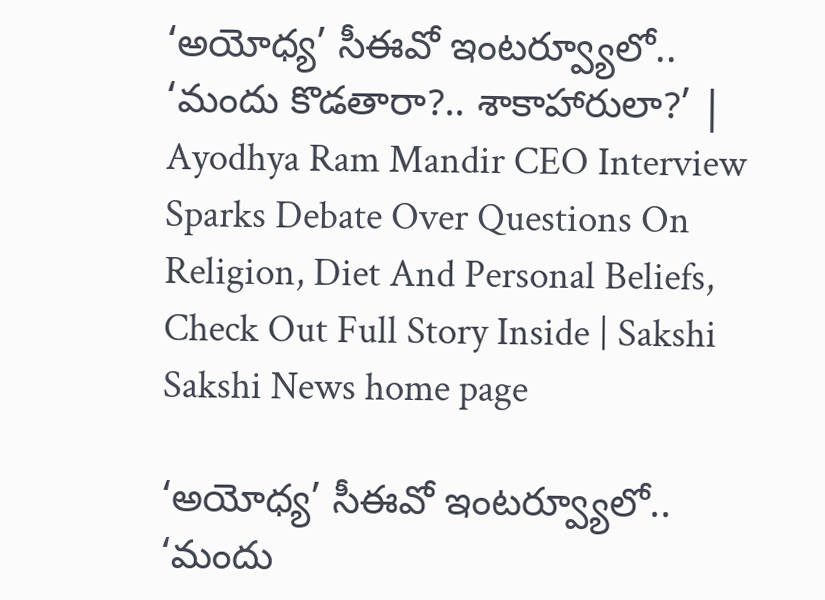‘అయోధ్య’ సీఈవో ఇంటర్వ్యూలో.. ‘మందు కొడతారా?.. శాకాహారులా?’ | Ayodhya Ram Mandir CEO Interview Sparks Debate Over Questions On Religion, Diet And Personal Beliefs, Check Out Full Story Inside | Sakshi
Sakshi News home page

‘అయోధ్య’ సీఈవో ఇంటర్వ్యూలో.. ‘మందు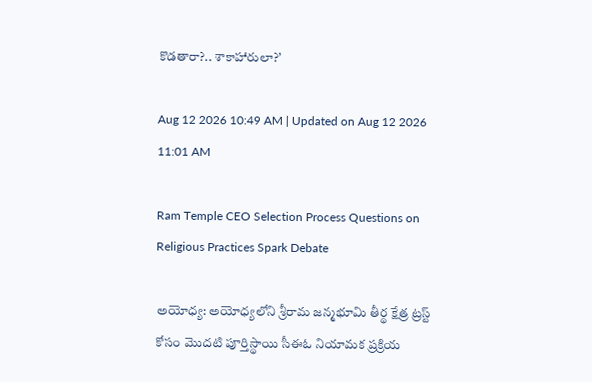కొడతారా?.. శాకాహారులా?’

Aug 12 2026 10:49 AM | Updated on Aug 12 2026 11:01 AM

Ram Temple CEO Selection Process Questions on Religious Practices Spark Debate

అయోధ్య: అయోధ్యలోని శ్రీరామ జన్మభూమి తీర్థ క్షేత్ర ట్రస్ట్ కోసం మొదటి పూర్తిస్థాయి సీఈఓ నియామక ప్రక్రియ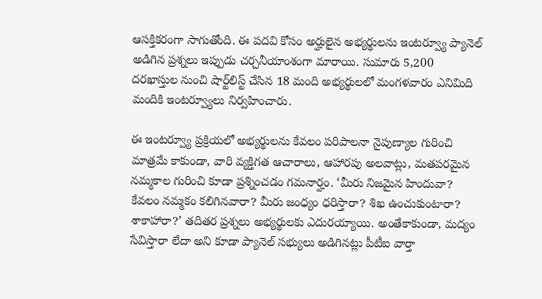ఆసక్తికరంగా సాగుతోంది. ఈ పదవి కోసం అర్హులైన అభ్యర్థులను ఇంటర్వ్యూ ప్యానెల్ అడిగిన ప్రశ్నలు ఇప్పుడు చర్చనీయాంశంగా మారాయి. సుమారు 5,200 దరఖాస్తుల నుంచి షార్ట్‌లిస్ట్ చేసిన 18 మంది అభ్యర్థులలో మంగళవారం ఎనిమిది మందికి ఇంటర్వ్యూలు నిర్వహించారు.

ఈ ఇంటర్వ్యూ ప్రక్రియలో అభ్యర్థులను కేవలం పరిపాలనా నైపుణ్యాల గురించి మాత్రమే కాకుండా, వారి వ్యక్తిగత ఆచారాలు, ఆహారపు అలవాట్లు, మతపరమైన నమ్మకాల గురించి కూడా ప్రశ్నించడం గమనార్హం. ‘మీరు నిజమైన హిందువా? కేవలం నమ్మకం కలిగినవారా? మీరు జంధ్యం ధరిస్తారా? శిఖ ఉంచుకుంటారా? శాకాహారా?’ తదితర ప్రశ్నలు అభ్యర్థులకు ఎదురయ్యాయి. అంతేకాకుండా, మద్యం సేవిస్తారా లేదా అని కూడా ప్యానెల్ సభ్యులు అడిగినట్లు పీటీఐ వార్తా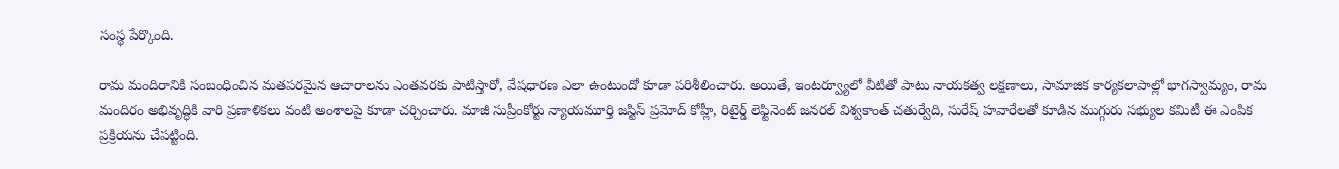సంస్థ పేర్కొంది.

రామ మందిరానికి సంబంధించిన మతపరమైన ఆచారాలను ఎంతవరకు పాటిస్తారో, వేషధారణ ఎలా ఉంటుందో కూడా పరిశీలించారు. అయితే, ఇంటర్వ్యూలో వీటితో పాటు నాయకత్వ లక్షణాలు, సామాజిక కార్యకలాపాల్లో భాగస్వామ్యం, రామ మందిరం అభివృద్ధికి వారి ప్రణాళికలు వంటి అంశాలపై కూడా చర్చించారు. మాజీ సుప్రీంకోర్టు న్యాయమూర్తి జస్టిస్ ప్రమోద్ కోహ్లీ, రిటైర్డ్ లెఫ్టినెంట్ జనరల్ విశ్వకాంత్ చతుర్వేది, సురేష్ హవారేలతో కూడిన ముగ్గురు సభ్యుల కమిటీ ఈ ఎంపిక ప్రక్రియను చేపట్టింది.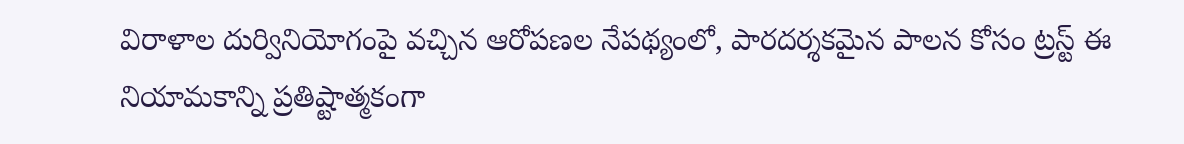విరాళాల దుర్వినియోగంపై వచ్చిన ఆరోపణల నేపథ్యంలో, పారదర్శకమైన పాలన కోసం ట్రస్ట్ ఈ నియామకాన్ని ప్రతిష్టాత్మకంగా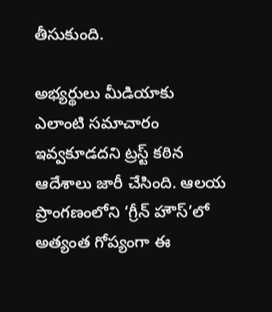తీసుకుంది.

అభ్యర్థులు మీడియాకు ఎలాంటి సమాచారం ఇవ్వకూడదని ట్రస్ట్ కఠిన ఆదేశాలు జారీ చేసింది. ఆలయ ప్రాంగణంలోని ‘గ్రీన్ హౌస్’లో అత్యంత గోప్యంగా ఈ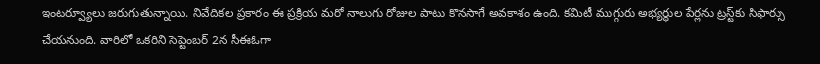ఇంటర్వ్యూలు జరుగుతున్నాయి. నివేదికల ప్రకారం ఈ ప్రక్రియ మరో నాలుగు రోజుల పాటు కొనసాగే అవకాశం ఉంది. కమిటీ ముగ్గురు అభ్యర్థుల పేర్లను ట్రస్ట్‌కు సిఫార్సు చేయనుంది. వారిలో ఒకరిని సెప్టెంబర్ 2న సీఈఓగా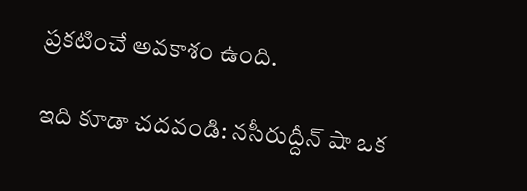ప్రకటించే అవకాశం ఉంది.

ఇది కూడా చదవండి: నసీరుద్దీన్‌ షా ఒక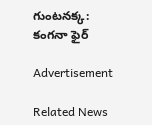గుంటనక్క: కంగనా ఫైర్

Advertisement

Related News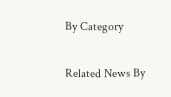By Category

Related News By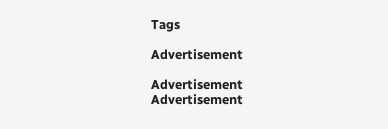Tags

Advertisement

Advertisement
Advertisement